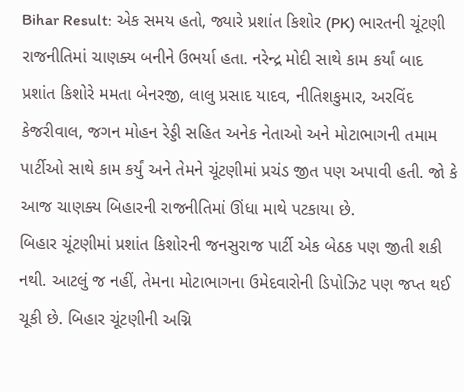Bihar Result: એક સમય હતો, જ્યારે પ્રશાંત કિશોર (PK) ભારતની ચૂંટણી રાજનીતિમાં ચાણક્ય બનીને ઉભર્યા હતા. નરેન્દ્ર મોદી સાથે કામ કર્યાં બાદ પ્રશાંત કિશોરે મમતા બેનરજી, લાલુ પ્રસાદ યાદવ, નીતિશકુમાર, અરવિંદ કેજરીવાલ, જગન મોહન રેડ્ડી સહિત અનેક નેતાઓ અને મોટાભાગની તમામ પાર્ટીઓ સાથે કામ કર્યું અને તેમને ચૂંટણીમાં પ્રચંડ જીત પણ અપાવી હતી. જો કે આજ ચાણક્ય બિહારની રાજનીતિમાં ઊંધા માથે પટકાયા છે.
બિહાર ચૂંટણીમાં પ્રશાંત કિશોરની જનસુરાજ પાર્ટી એક બેઠક પણ જીતી શકી નથી. આટલું જ નહીં, તેમના મોટાભાગના ઉમેદવારોની ડિપોઝિટ પણ જપ્ત થઈ ચૂકી છે. બિહાર ચૂંટણીની અગ્નિ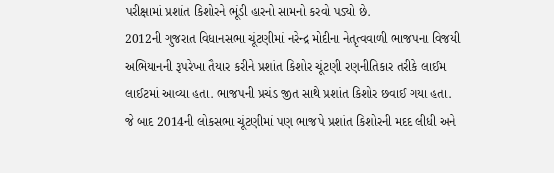પરીક્ષામાં પ્રશાંત કિશોરને ભૂંડી હારનો સામનો કરવો પડ્યો છે.
2012ની ગુજરાત વિધાનસભા ચૂંટણીમાં નરેન્દ્ર મોદીના નેતૃત્વવાળી ભાજપના વિજયી અભિયાનની રૂપરેખા તૈયાર કરીને પ્રશાંત કિશોર ચૂંટણી રણનીતિકાર તરીકે લાઈમ લાઈટમાં આવ્યા હતા. ભાજપની પ્રચંડ જીત સાથે પ્રશાંત કિશોર છવાઈ ગયા હતા.
જે બાદ 2014ની લોકસભા ચૂંટણીમાં પણ ભાજપે પ્રશાંત કિશોરની મદદ લીધી અને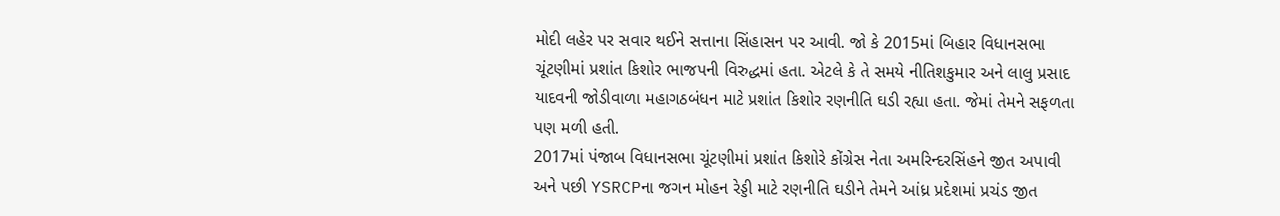મોદી લહેર પર સવાર થઈને સત્તાના સિંહાસન પર આવી. જો કે 2015માં બિહાર વિધાનસભા ચૂંટણીમાં પ્રશાંત કિશોર ભાજપની વિરુદ્ધમાં હતા. એટલે કે તે સમયે નીતિશકુમાર અને લાલુ પ્રસાદ યાદવની જોડીવાળા મહાગઠબંધન માટે પ્રશાંત કિશોર રણનીતિ ઘડી રહ્યા હતા. જેમાં તેમને સફળતા પણ મળી હતી.
2017માં પંજાબ વિધાનસભા ચૂંટણીમાં પ્રશાંત કિશોરે કોંગ્રેસ નેતા અમરિન્દરસિંહને જીત અપાવી અને પછી YSRCPના જગન મોહન રેડ્ડી માટે રણનીતિ ઘડીને તેમને આંધ્ર પ્રદેશમાં પ્રચંડ જીત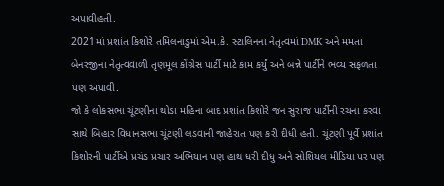અપાવીહતી.
2021માં પ્રશાંત કિશોરે તમિલનાડુમાં એમ.કે. સ્ટાલિનના નેતૃત્વમાં DMK અને મમતા બેનરજીના નેતૃત્વવાળી તૃણમૂલ કોંગ્રેસ પાર્ટી માટે કામ કર્યું અને બન્ને પાર્ટીને ભવ્ય સફળતા પણ અપાવી.
જો કે લોકસભા ચૂંટણીના થોડા મહિના બાદ પ્રશાંત કિશોરે જન સુરાજ પાર્ટીની રચના કરવા સાથે બિહાર વિધાનસભા ચૂંટણી લડવાની જાહેરાત પણ કરી દીધી હતી. ચૂંટણી પૂર્વે પ્રશાંત કિશોરની પાર્ટીએ પ્રચંડ પ્રચાર અભિયાન પણ હાથ ધરી દીધુ અને સોશિયલ મીડિયા પર પણ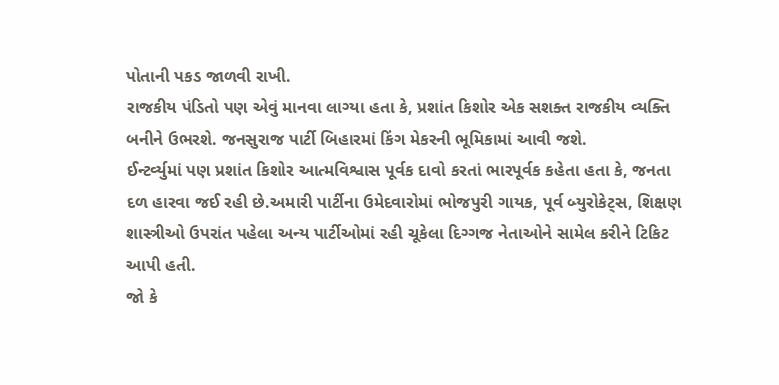પોતાની પકડ જાળવી રાખી.
રાજકીય પંડિતો પણ એવું માનવા લાગ્યા હતા કે, પ્રશાંત કિશોર એક સશક્ત રાજકીય વ્યક્તિ બનીને ઉભરશે. જનસુરાજ પાર્ટી બિહારમાં કિંગ મેકરની ભૂમિકામાં આવી જશે.
ઈન્ટર્વ્યુમાં પણ પ્રશાંત કિશોર આત્મવિશ્વાસ પૂર્વક દાવો કરતાં ભારપૂર્વક કહેતા હતા કે, જનતા દળ હારવા જઈ રહી છે.અમારી પાર્ટીના ઉમેદવારોમાં ભોજપુરી ગાયક, પૂર્વ બ્યુરોકેટ્સ, શિક્ષણ શાસ્ત્રીઓ ઉપરાંત પહેલા અન્ય પાર્ટીઓમાં રહી ચૂકેલા દિગ્ગજ નેતાઓને સામેલ કરીને ટિકિટ આપી હતી.
જો કે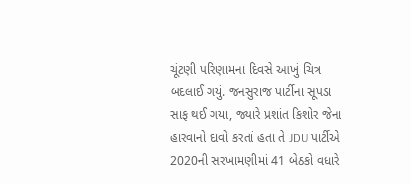ચૂંટણી પરિણામના દિવસે આખું ચિત્ર બદલાઈ ગયું. જનસુરાજ પાર્ટીના સૂપડા સાફ થઈ ગયા, જ્યારે પ્રશાંત કિશોર જેના હારવાનો દાવો કરતાં હતા તે JDU પાર્ટીએ 2020ની સરખામણીમાં 41 બેઠકો વધારે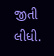જીતી લીધી.